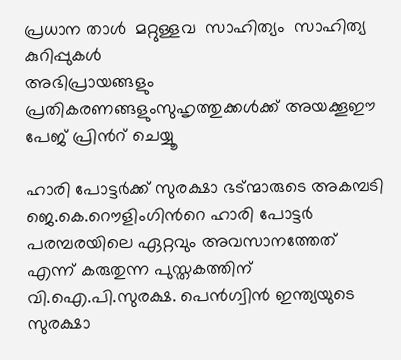പ്രധാന താള്‍  മറ്റുള്ളവ  സാഹിത്യം  സാഹിത്യ കുറിപ്പുകള്‍
അഭിപ്രായങ്ങളും പ്രതികരണങ്ങളുംസുഹൃത്തുക്കള്‍ക്ക് അയക്കൂഈ പേജ് പ്രിന്‍റ് ചെയ്യൂ

ഹാരി പോട്ടര്‍ക്ക് സുരക്ഷാ ഭട്ന്മാരുടെ അകമ്പടി
ജെ.കെ.റൌളിംഗിന്‍റെ ഹാരി പോട്ടര്‍ പരമ്പരയിലെ ഏറ്റവും അവസാനത്തേത് എന്ന് കരുതുന്ന പുസ്തകത്തിന് വി.ഐ.പി.സുരക്ഷ. പെന്‍‌ഗ്വിന്‍ ഇന്ത്യയുടെ സുരക്ഷാ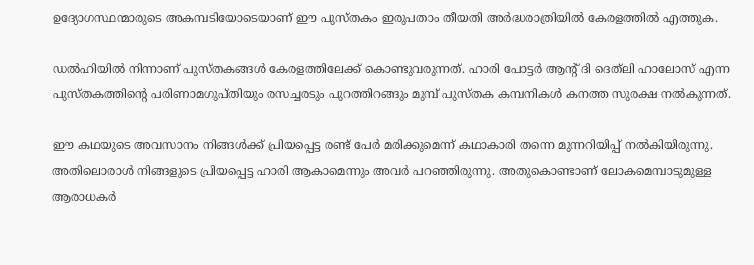ഉദ്യോഗസ്ഥന്മാരുടെ അകമ്പടിയോടെയാണ് ഈ പുസ്തകം ഇരുപതാം തീയതി അര്‍ദ്ധരാത്രിയില്‍ കേരളത്തില്‍ എത്തുക.

ഡല്‍‌ഹിയില്‍ നിന്നാണ് പുസ്തകങ്ങള്‍ കേരളത്തിലേക്ക് കൊണ്ടുവരുന്നത്. ഹാരി പോട്ടര്‍ ആന്‍റ് ദി ദെത്‌ലി ഹാലോസ് എന്ന പുസ്തകത്തിന്‍റെ പരിണാമഗുപ്തിയും രസച്ചരടും പുറത്തിറങ്ങും മുമ്പ് പുസ്തക കമ്പനികള്‍ കനത്ത സുരക്ഷ നല്‍കുന്നത്.

ഈ കഥയുടെ അവസാനം നിങ്ങള്‍ക്ക് പ്രിയപ്പെട്ട രണ്ട് പേര്‍ മരിക്കുമെന്ന് കഥാകാരി തന്നെ മുന്നറിയിപ്പ് നല്‍കിയിരുന്നു. അതിലൊരാള്‍ നിങ്ങളുടെ പ്രിയപ്പെട്ട ഹാരി ആകാമെന്നും അവര്‍ പറഞ്ഞിരുന്നു. അതുകൊണ്ടാണ് ലോകമെമ്പാടുമുള്ള ആരാധകര്‍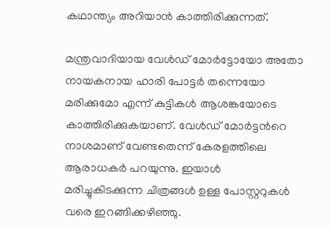കഥാന്ത്യം അറിയാന്‍ കാത്തിരിക്കുന്നത്.

മന്ത്രവാദിയായ വേള്‍ഡ് മോര്‍ട്ടോയോ അതോ നായകനായ ഹാരി പോട്ടര്‍ തന്നെയോ മരിക്കുമോ എന്ന് കുട്ടികള്‍ ആശങ്കയോടെ കാത്തിരിക്കുകയാണ്. വേള്‍ഡ് മോര്‍ട്ടന്‍റെ നാശമാണ് വേണ്ടതെന്ന് കേരളത്തിലെ ആരാധകര്‍ പറയുന്നു. ഇയാള്‍ മരിച്ചുകിടക്കുന്ന ചിത്രങ്ങള്‍ ഉള്ള പോസ്റ്ററുകള്‍ വരെ ഇറങ്ങിക്കഴിഞ്ഞു.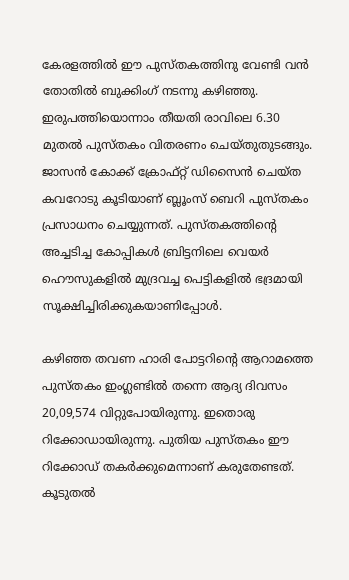കേരളത്തില്‍ ഈ പുസ്തകത്തിനു വേണ്ടി വന്‍ തോതില്‍ ബുക്കിംഗ് നടന്നു കഴിഞ്ഞു. ഇരുപത്തിയൊന്നാം തീയതി രാവിലെ 6.30 മുതല്‍ പുസ്തകം വിതരണം ചെയ്തുതുടങ്ങും. ജാസന്‍ കോക്ക് ക്രോഫ്റ്റ് ഡിസൈന്‍ ചെയ്ത കവറോടു കൂടിയാണ് ബ്ലൂംസ് ബെറി പുസ്തകം പ്രസാധനം ചെയ്യുന്നത്. പുസ്തകത്തിന്‍റെ അച്ചടിച്ച കോപ്പികള്‍ ബ്രിട്ടനിലെ വെയര്‍ ഹൌസുകളില്‍ മുദ്രവച്ച പെട്ടികളില്‍ ഭദ്രമായി സൂക്ഷിച്ചിരിക്കുകയാണിപ്പോള്‍.

കഴിഞ്ഞ തവണ ഹാരി പോട്ടറിന്‍റെ ആറാമത്തെ പുസ്തകം ഇംഗ്ലണ്ടില്‍ തന്നെ ആദ്യ ദിവസം 20,09,574 വിറ്റുപോയിരുന്നു. ഇതൊരു റിക്കോഡായിരുന്നു. പുതിയ പുസ്തകം ഈ റിക്കോഡ് തകര്‍ക്കുമെന്നാണ് കരുതേണ്ടത്.
കൂടുതല്‍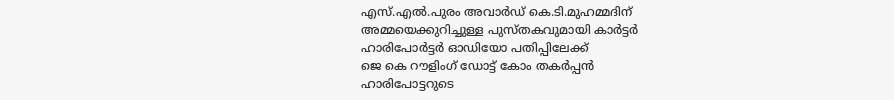എസ്.എല്‍.പുരം അവാര്‍ഡ് കെ.ടി.മുഹമ്മദിന്
അമ്മയെക്കുറിച്ചുള്ള പുസ്തകവുമായി കാര്‍ട്ടര്‍
ഹാരിപോര്‍ട്ടര്‍ ഓഡിയോ പതിപ്പിലേക്ക്
ജെ കെ റൗളിംഗ് ഡോട്ട് കോം തകര്‍പ്പന്‍
ഹാരിപോട്ടറുടെ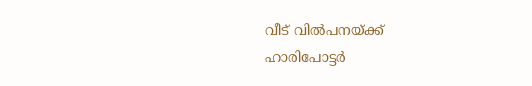വീട് വില്‍പനയ്ക്ക്
ഹാരിപോട്ടര്‍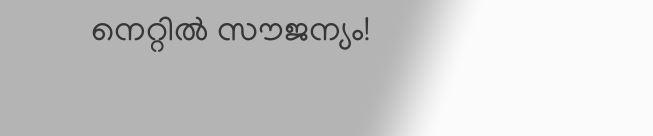നെറ്റില്‍ സൗജന്യം!